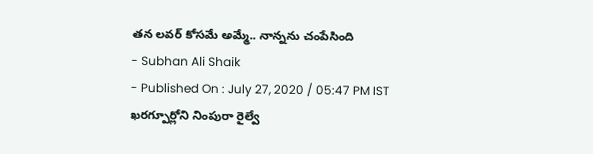తన లవర్ కోసమే అమ్మే.. నాన్నను చంపేసింది
- Subhan Ali Shaik
- Published On : July 27, 2020 / 05:47 PM IST
ఖరగ్పూర్లోని నింపురా రైల్వే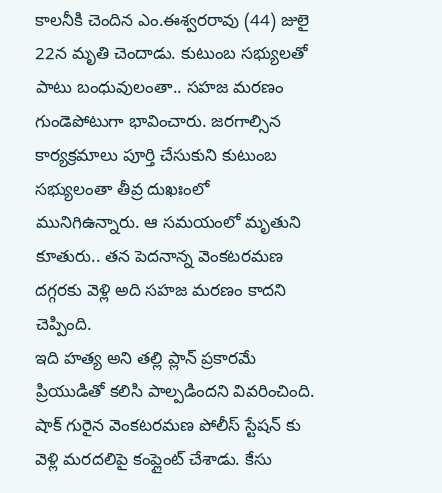కాలనీకి చెందిన ఎం.ఈశ్వరరావు (44) జులై 22న మృతి చెందాడు. కుటుంబ సభ్యులతో పాటు బంధువులంతా.. సహజ మరణం గుండెపోటుగా భావించారు. జరగాల్సిన కార్యక్రమాలు పూర్తి చేసుకుని కుటుంబ సభ్యులంతా తీవ్ర దుఖఃంలో మునిగిఉన్నారు. ఆ సమయంలో మృతుని కూతురు.. తన పెదనాన్న వెంకటరమణ దగ్గరకు వెళ్లి అది సహజ మరణం కాదని చెప్పింది.
ఇది హత్య అని తల్లి ప్లాన్ ప్రకారమే ప్రియుడితో కలిసి పాల్పడిందని వివరించింది. షాక్ గురైన వెంకటరమణ పోలీస్ స్టేషన్ కు వెళ్లి మరదలిపై కంప్లైంట్ చేశాడు. కేసు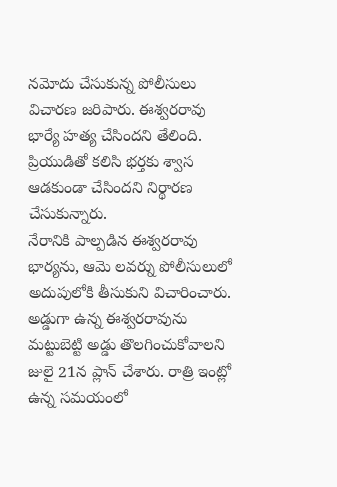నమోదు చేసుకున్న పోలీసులు విచారణ జరిపారు. ఈశ్వరరావు భార్యే హత్య చేసిందని తేలింది. ప్రియుడితో కలిసి భర్తకు శ్వాస ఆడకుండా చేసిందని నిర్థారణ చేసుకున్నారు.
నేరానికి పాల్పడిన ఈశ్వరరావు భార్యను, ఆమె లవర్ను పోలీసులులో అదుపులోకి తీసుకుని విచారించారు. అడ్డుగా ఉన్న ఈశ్వరరావును మట్టుబెట్టి అడ్డు తొలగించుకోవాలని జులై 21న ప్లాన్ చేశారు. రాత్రి ఇంట్లో ఉన్న సమయంలో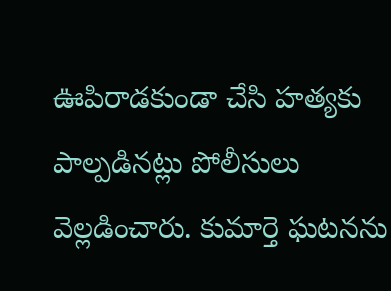ఊపిరాడకుండా చేసి హత్యకు పాల్పడినట్లు పోలీసులు వెల్లడించారు. కుమార్తె ఘటనను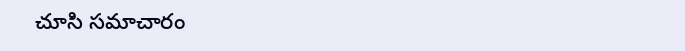చూసి సమాచారం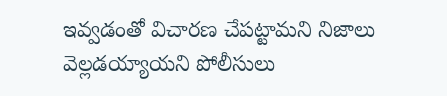ఇవ్వడంతో విచారణ చేపట్టామని నిజాలు వెల్లడయ్యాయని పోలీసులు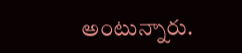అంటున్నారు.